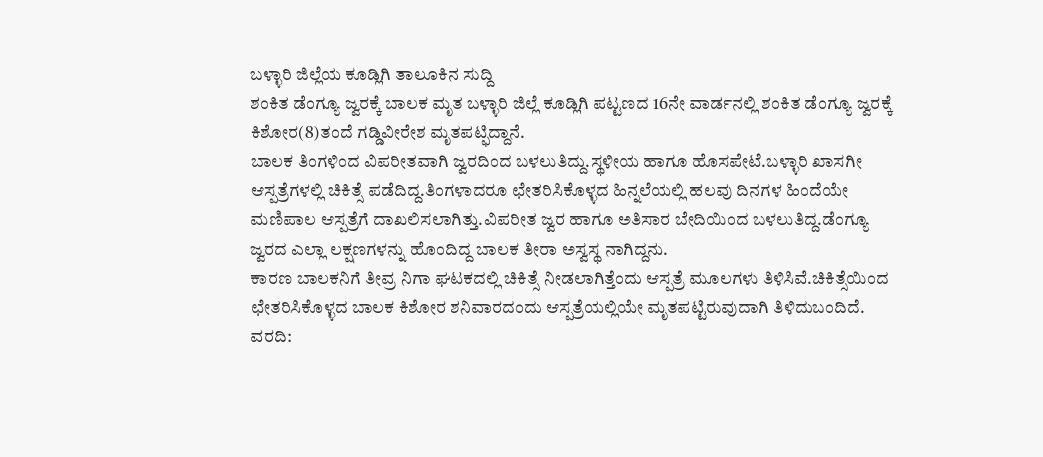ಬಳ್ಳಾರಿ ಜಿಲ್ಲೆಯ ಕೂಡ್ಲಿಗಿ ತಾಲೂಕಿನ ಸುದ್ದಿ
ಶಂಕಿತ ಡೆಂಗ್ಯೂ ಜ್ವರಕ್ಕೆ ಬಾಲಕ ಮೃತ ಬಳ್ಳಾರಿ ಜಿಲ್ಲೆ ಕೂಡ್ಲಿಗಿ ಪಟ್ಟಣದ 16ನೇ ವಾರ್ಡನಲ್ಲಿ ಶಂಕಿತ ಡೆಂಗ್ಯೂ ಜ್ವರಕ್ಕೆ ಕಿಶೋರ(8)ತಂದೆ ಗಡ್ಡಿವೀರೇಶ ಮೃತಪಟ್ಫಿದ್ದಾನೆ.
ಬಾಲಕ ತಿಂಗಳಿಂದ ವಿಪರೀತವಾಗಿ ಜ್ವರದಿಂದ ಬಳಲುತಿದ್ದು.ಸ್ಥಳೀಯ ಹಾಗೂ ಹೊಸಪೇಟೆ.ಬಳ್ಳಾರಿ ಖಾಸಗೀ ಆಸ್ಪತ್ರೆಗಳಲ್ಲಿ ಚಿಕಿತ್ಸೆ ಪಡೆದಿದ್ದ.ತಿಂಗಳಾದರೂ ಛೇತರಿಸಿಕೊಳ್ಳದ ಹಿನ್ನಲೆಯಲ್ಲಿ ಹಲವು ದಿನಗಳ ಹಿಂದೆಯೇ ಮಣಿಪಾಲ ಆಸ್ಪತ್ರೆಗೆ ದಾಖಲಿಸಲಾಗಿತ್ತು.ವಿಪರೀತ ಜ್ವರ ಹಾಗೂ ಅತಿಸಾರ ಬೇದಿಯಿಂದ ಬಳಲುತಿದ್ದ.ಡೆಂಗ್ಯೂ ಜ್ವರದ ಎಲ್ಲಾ ಲಕ್ಷಣಗಳನ್ನು ಹೊಂದಿದ್ದ ಬಾಲಕ ತೀರಾ ಅಸ್ವಸ್ಥ ನಾಗಿದ್ದನು.
ಕಾರಣ ಬಾಲಕನಿಗೆ ತೀವ್ರ ನಿಗಾ ಘಟಕದಲ್ಲಿ ಚಿಕಿತ್ಸೆ ನೀಡಲಾಗಿತ್ತೆಂದು ಆಸ್ಪತ್ರೆ ಮೂಲಗಳು ತಿಳಿಸಿವೆ.ಚಿಕಿತ್ಸೆಯಿಂದ ಛೇತರಿಸಿಕೊಳ್ಳದ ಬಾಲಕ ಕಿಶೋರ ಶನಿವಾರದಂದು ಆಸ್ಪತ್ರೆಯಲ್ಲಿಯೇ ಮೃತಪಟ್ಟಿರುವುದಾಗಿ ತಿಳಿದುಬಂದಿದೆ.
ವರದಿ: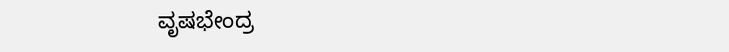ವೃಷಭೇಂದ್ರ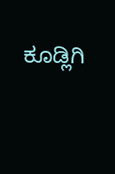ಕೂಡ್ಲಿಗಿ